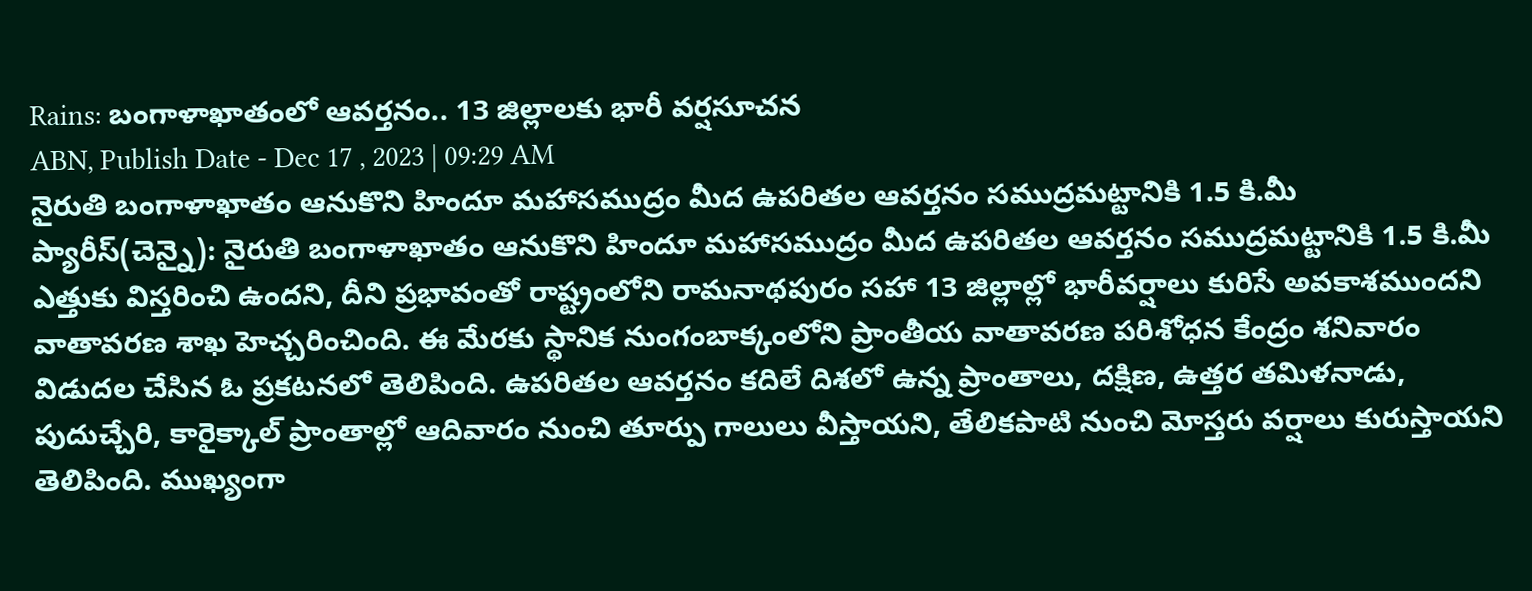Rains: బంగాళాఖాతంలో ఆవర్తనం.. 13 జిల్లాలకు భారీ వర్షసూచన
ABN, Publish Date - Dec 17 , 2023 | 09:29 AM
నైరుతి బంగాళాఖాతం ఆనుకొని హిందూ మహాసముద్రం మీద ఉపరితల ఆవర్తనం సముద్రమట్టానికి 1.5 కి.మీ
ప్యారీస్(చెన్నై): నైరుతి బంగాళాఖాతం ఆనుకొని హిందూ మహాసముద్రం మీద ఉపరితల ఆవర్తనం సముద్రమట్టానికి 1.5 కి.మీ ఎత్తుకు విస్తరించి ఉందని, దీని ప్రభావంతో రాష్ట్రంలోని రామనాథపురం సహా 13 జిల్లాల్లో భారీవర్షాలు కురిసే అవకాశముందని వాతావరణ శాఖ హెచ్చరించింది. ఈ మేరకు స్థానిక నుంగంబాక్కంలోని ప్రాంతీయ వాతావరణ పరిశోధన కేంద్రం శనివారం విడుదల చేసిన ఓ ప్రకటనలో తెలిపింది. ఉపరితల ఆవర్తనం కదిలే దిశలో ఉన్న ప్రాంతాలు, దక్షిణ, ఉత్తర తమిళనాడు, పుదుచ్చేరి, కారైక్కాల్ ప్రాంతాల్లో ఆదివారం నుంచి తూర్పు గాలులు వీస్తాయని, తేలికపాటి నుంచి మోస్తరు వర్షాలు కురుస్తాయని తెలిపింది. ముఖ్యంగా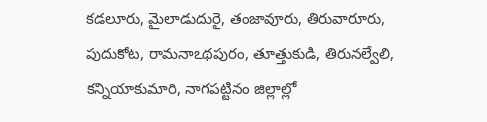కడలూరు, మైలాడుదురై, తంజావూరు, తిరువారూరు, పుదుకోట, రామనాఽథపురం, తూత్తుకుడి, తిరునల్వేలి, కన్నియాకుమారి, నాగపట్టినం జిల్లాల్లో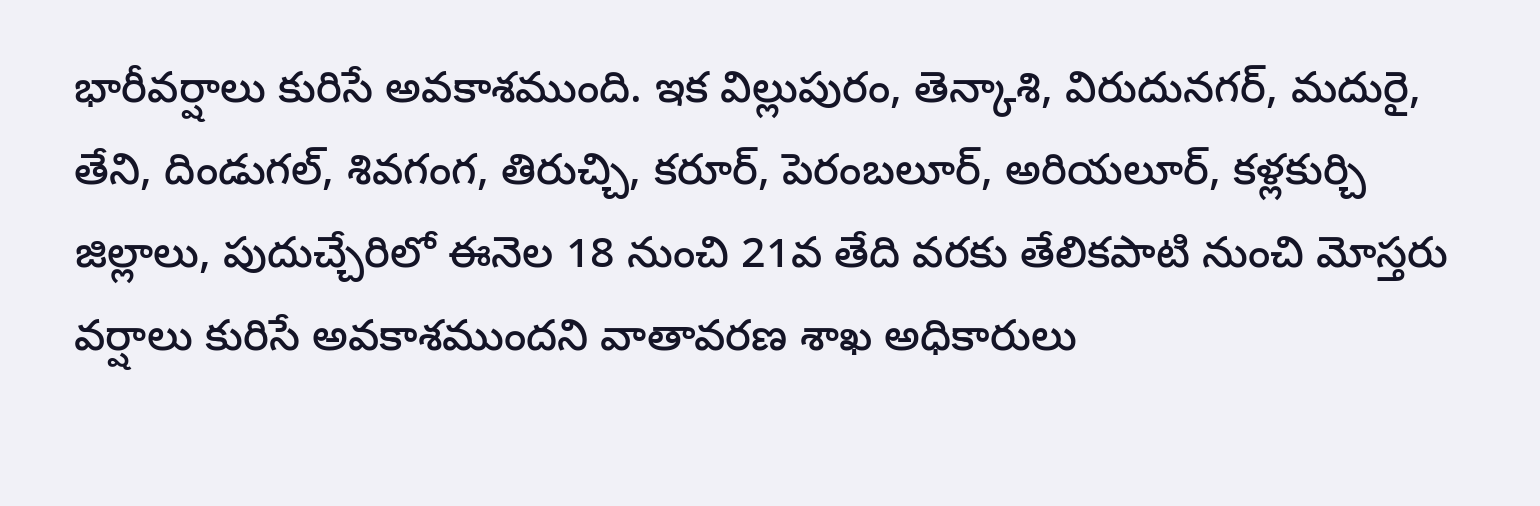భారీవర్షాలు కురిసే అవకాశముంది. ఇక విల్లుపురం, తెన్కాశి, విరుదునగర్, మదురై, తేని, దిండుగల్, శివగంగ, తిరుచ్చి, కరూర్, పెరంబలూర్, అరియలూర్, కళ్లకుర్చి జిల్లాలు, పుదుచ్చేరిలో ఈనెల 18 నుంచి 21వ తేది వరకు తేలికపాటి నుంచి మోస్తరు వర్షాలు కురిసే అవకాశముందని వాతావరణ శాఖ అధికారులు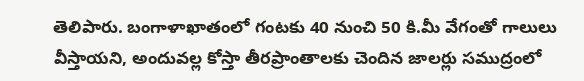తెలిపారు. బంగాళాఖాతంలో గంటకు 40 నుంచి 50 కి.మీ వేగంతో గాలులు వీస్తాయని, అందువల్ల కోస్తా తీరప్రాంతాలకు చెందిన జాలర్లు సముద్రంలో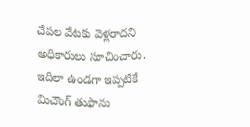చేపల వేటకు వెళ్లరాదని అధికారులు సూచించారు. ఇదిలా ఉండగా ఇప్పటికే మిచౌంగ్ తుఫాను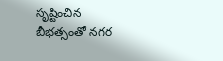సృష్టించిన బీభత్సంతో నగర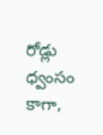రోడ్లు ధ్వంసం కాగా,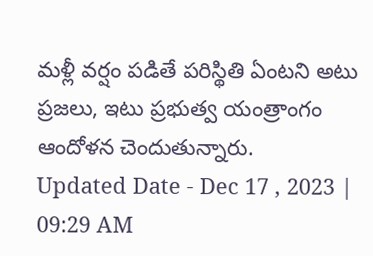మళ్లీ వర్షం పడితే పరిస్థితి ఏంటని అటు ప్రజలు, ఇటు ప్రభుత్వ యంత్రాంగం ఆందోళన చెందుతున్నారు.
Updated Date - Dec 17 , 2023 | 09:29 AM